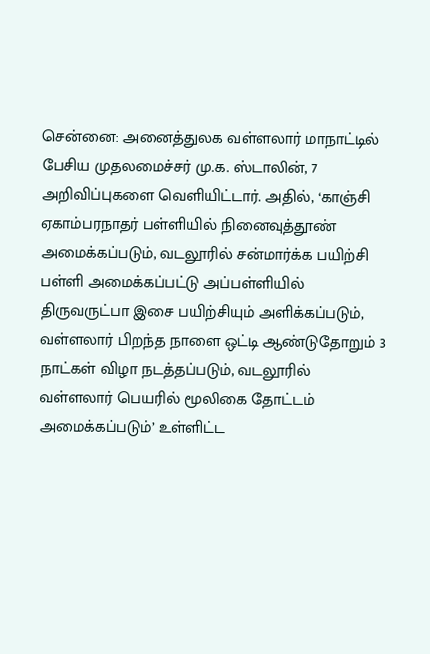சென்னை: அனைத்துலக வள்ளலார் மாநாட்டில் பேசிய முதலமைச்சர் மு.க. ஸ்டாலின், 7 அறிவிப்புகளை வெளியிட்டார். அதில், ‘காஞ்சி ஏகாம்பரநாதர் பள்ளியில் நினைவுத்தூண் அமைக்கப்படும், வடலூரில் சன்மார்க்க பயிற்சி பள்ளி அமைக்கப்பட்டு அப்பள்ளியில் திருவருட்பா இசை பயிற்சியும் அளிக்கப்படும், வள்ளலார் பிறந்த நாளை ஒட்டி ஆண்டுதோறும் 3 நாட்கள் விழா நடத்தப்படும், வடலூரில் வள்ளலார் பெயரில் மூலிகை தோட்டம் அமைக்கப்படும்’ உள்ளிட்ட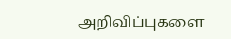அறிவிப்புகளை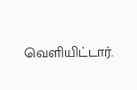வெளியிட்டார்.